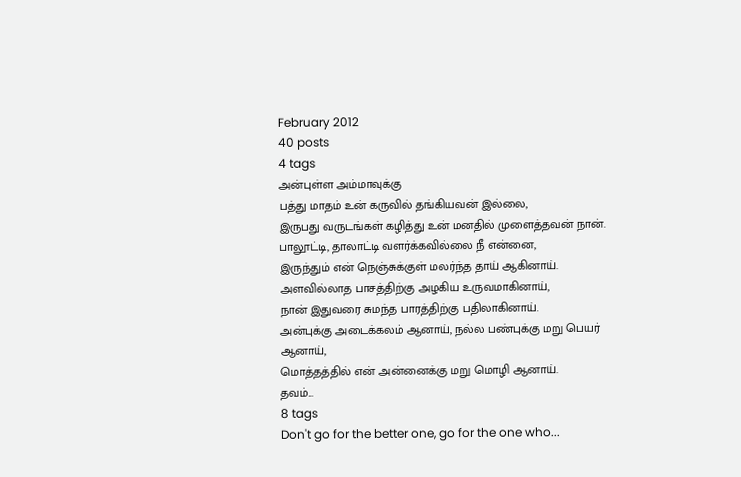February 2012
40 posts
4 tags
அன்புள்ள அம்மாவுக்கு
பத்து மாதம் உன் கருவில் தங்கியவன் இல்லை,
இருபது வருடங்கள் கழித்து உன் மனதில் முளைத்தவன் நான்.
பாலூட்டி, தாலாட்டி வளர்க்கவில்லை நீ என்னை,
இருந்தும் என் நெஞ்சுக்குள் மலர்ந்த தாய் ஆகினாய்.
அளவில்லாத பாசத்திற்கு அழகிய உருவமாகினாய்,
நான் இதுவரை சுமந்த பாரத்திற்கு பதிலாகினாய்.
அன்புக்கு அடைக்கலம் ஆனாய், நல்ல பண்புக்கு மறு பெயர் ஆனாய்,
மொத்தத்தில் என் அன்னைக்கு மறு மொழி ஆனாய்.
தவம்...
8 tags
Don't go for the better one, go for the one who...